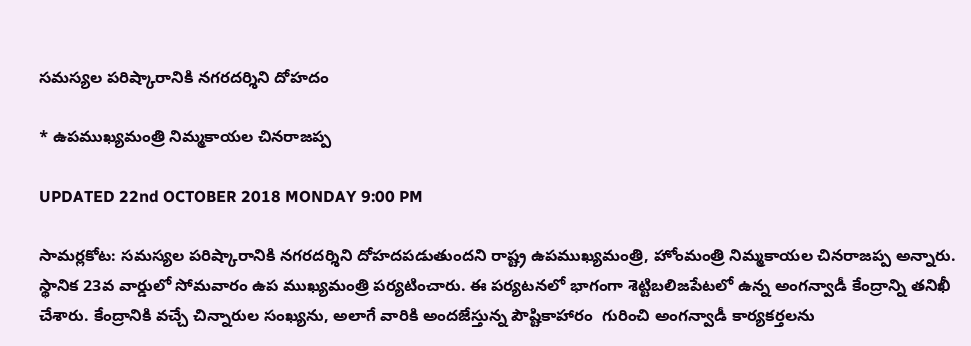సమస్యల పరిష్కారానికి నగరదర్శిని దోహదం

* ఉపముఖ్యమంత్రి నిమ్మకాయల చినరాజప్ప

UPDATED 22nd OCTOBER 2018 MONDAY 9:00 PM

సామర్లకోట: సమస్యల పరిష్కారానికి నగరదర్శిని దోహదపడుతుందని రాష్ట్ర ఉపముఖ్యమంత్రి, హోంమంత్రి నిమ్మకాయల చినరాజప్ప అన్నారు. స్థానిక 23వ వార్డులో సోమవారం ఉప ముఖ్యమంత్రి పర్యటించారు. ఈ పర్యటనలో భాగంగా శెట్టిబలిజపేటలో ఉన్న అంగన్వాడీ కేంద్రాన్ని తనిఖీ చేశారు. కేంద్రానికి వచ్చే చిన్నారుల సంఖ్యను, అలాగే వారికి అందజేస్తున్న పౌష్టికాహారం  గురించి అంగన్వాడీ కార్యకర్తలను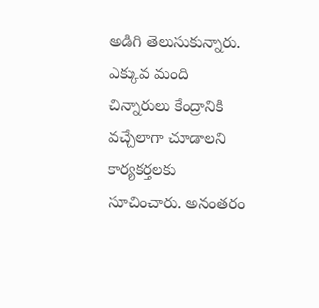అడిగి తెలుసుకున్నారు. ఎక్కువ మంది చిన్నారులు కేంద్రానికి వచ్చేలాగా చూడాలని కార్యకర్తలకు సూచించారు. అనంతరం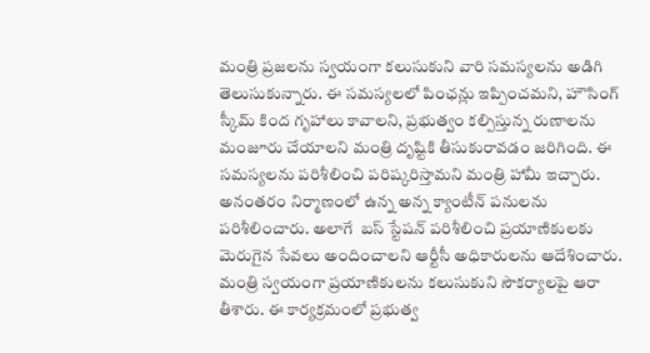మంత్రి ప్రజలను స్వయంగా కలుసుకుని వారి సమస్యలను అడిగి తెలుసుకున్నారు. ఈ సమస్యలలో పింఛన్లు ఇప్పించమని, హౌసింగ్ స్కీమ్ కింద గృహాలు కావాలని, ప్రభుత్వం కల్పిస్తున్న రుణాలను మంజూరు చేయాలని మంత్రి దృష్టికి తీసుకురావడం జరిగింది. ఈ సమస్యలను పరిశీలించి పరిష్కరిస్తామని మంత్రి హామీ ఇచ్చారు. అనంతరం నిర్మాణంలో ఉన్న అన్న క్యాంటీన్ పనులను పరిశీలించారు. అలాగే  బస్ స్టేషన్ పరిశీలించి ప్రయాణికులకు మెరుగైన సేవలు అందించాలని ఆర్టీసీ అధికారులను ఆదేశించారు. మంత్రి స్వయంగా ప్రయాణికులను కలుసుకుని సౌకర్యాలపై ఆరా తీశారు. ఈ కార్యక్రమంలో ప్రభుత్వ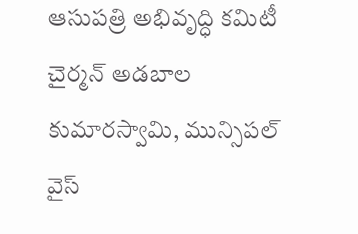ఆసుపత్రి అభివృద్ధి కమిటీ చైర్మన్ అడబాల కుమారస్వామి, మున్సిపల్ వైస్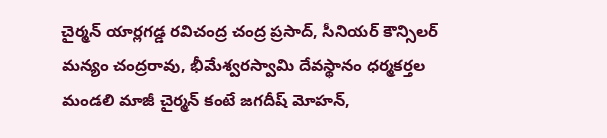చైర్మన్ యార్లగడ్డ రవిచంద్ర చంద్ర ప్రసాద్, సీనియర్ కౌన్సిలర్ మన్యం చంద్రరావు, భీమేశ్వరస్వామి దేవస్థానం ధర్మకర్తల మండలి మాజీ చైర్మన్ కంటే జగదీష్ మోహన్,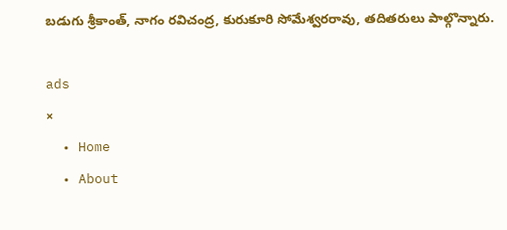బడుగు శ్రీకాంత్, నాగం రవిచంద్ర, కురుకూరి సోమేశ్వరరావు, తదితరులు పాల్గొన్నారు.

ads
×
  • Home
  • About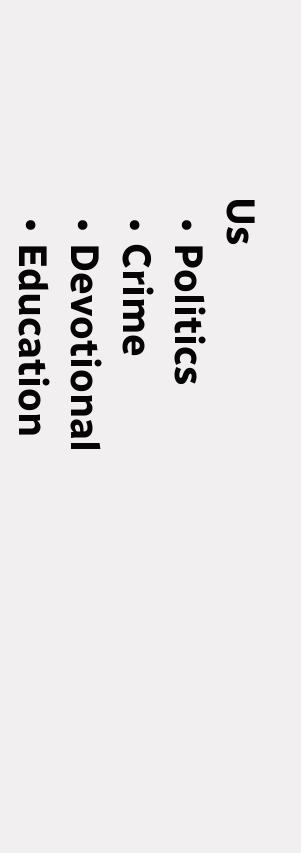Us
  • Politics
  • Crime
  • Devotional
  • Education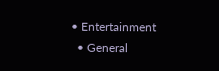• Entertainment
  • General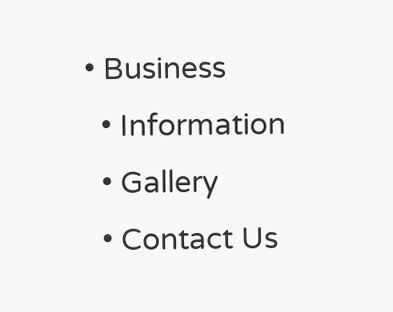• Business
  • Information
  • Gallery
  • Contact Us